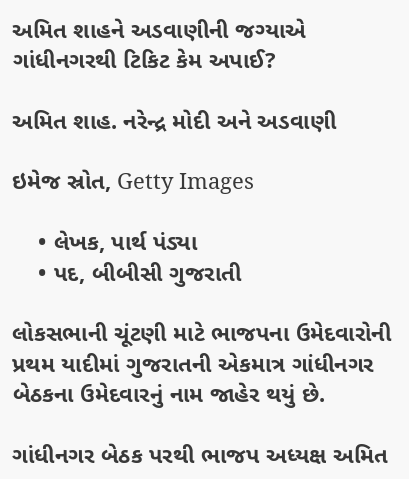અમિત શાહને અડવાણીની જગ્યાએ ગાંધીનગરથી ટિકિટ કેમ અપાઈ?

અમિત શાહ. નરેન્દ્ર મોદી અને અડવાણી

ઇમેજ સ્રોત, Getty Images

    • લેખક, પાર્થ પંડ્યા
    • પદ, બીબીસી ગુજરાતી

લોકસભાની ચૂંટણી માટે ભાજપના ઉમેદવારોની પ્રથમ યાદીમાં ગુજરાતની એકમાત્ર ગાંધીનગર બેઠકના ઉમેદવારનું નામ જાહેર થયું છે.

ગાંધીનગર બેઠક પરથી ભાજપ અધ્યક્ષ અમિત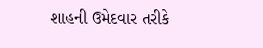શાહની ઉમેદવાર તરીકે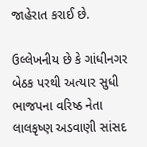જાહેરાત કરાઈ છે.

ઉલ્લેખનીય છે કે ગાંધીનગર બેઠક પરથી અત્યાર સુધી ભાજપના વરિષ્ઠ નેતા લાલકૃષ્ણ અડવાણી સાંસદ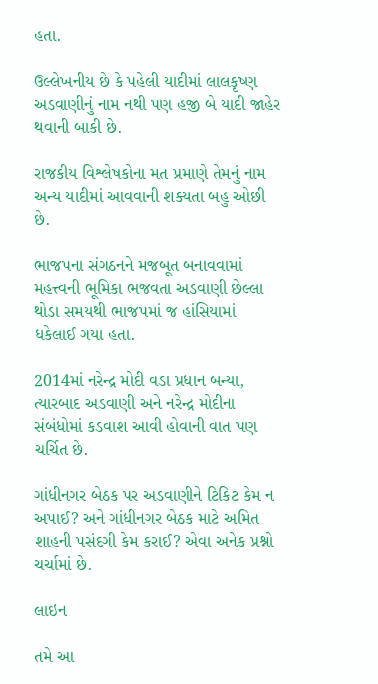હતા.

ઉલ્લેખનીય છે કે પહેલી યાદીમાં લાલકૃષ્ણ અડવાણીનું નામ નથી પણ હજી બે યાદી જાહેર થવાની બાકી છે.

રાજકીય વિશ્લેષકોના મત પ્રમાણે તેમનું નામ અન્ય યાદીમાં આવવાની શક્યતા બહુ ઓછી છે.

ભાજપના સંગઠનને મજબૂત બનાવવામાં મહત્ત્વની ભૂમિકા ભજવતા અડવાણી છેલ્લા થોડા સમયથી ભાજપમાં જ હાંસિયામાં ધકેલાઈ ગયા હતા.

2014માં નરેન્દ્ર મોદી વડા પ્રધાન બન્યા, ત્યારબાદ અડવાણી અને નરેન્દ્ર મોદીના સંબંધોમાં કડવાશ આવી હોવાની વાત પણ ચર્ચિત છે.

ગાંધીનગર બેઠક પર અડવાણીને ટિકિટ કેમ ન અપાઈ? અને ગાંધીનગર બેઠક માટે અમિત શાહની પસંદગી કેમ કરાઈ? એવા અનેક પ્રશ્નો ચર્ચામાં છે.

લાઇન

તમે આ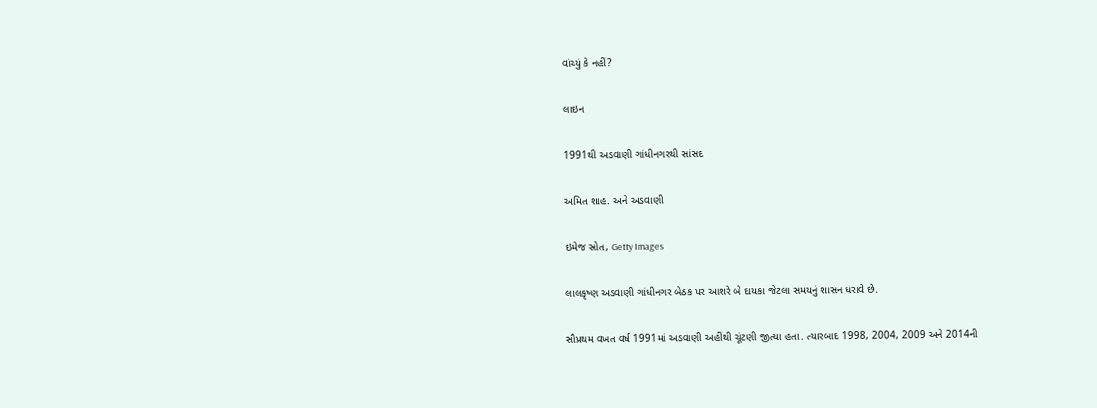વાંચ્યું કે નહીં?

લાઇન

1991થી અડવાણી ગાંધીનગરથી સાંસદ

અમિત શાહ. અને અડવાણી

ઇમેજ સ્રોત, Getty Images

લાલકૃષ્ણ અડવાણી ગાંધીનગર બેઠક પર આશરે બે દાયકા જેટલા સમયનું શાસન ધરાવે છે.

સૌપ્રથમ વખત વર્ષ 1991માં અડવાણી અહીંથી ચૂંટણી જીત્યા હતા. ત્યારબાદ 1998, 2004, 2009 અને 2014ની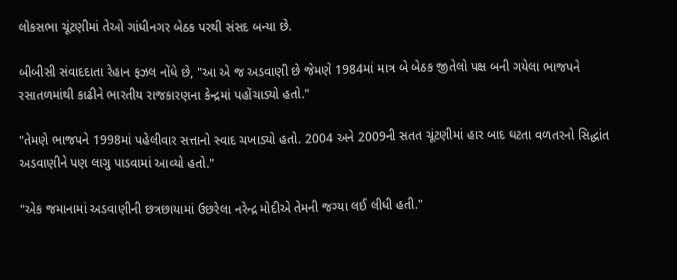લોકસભા ચૂંટણીમાં તેઓ ગાંધીનગર બેઠક પરથી સંસદ બન્યા છે.

બીબીસી સંવાદદાતા રેહાન ફઝલ નોંધે છે, "આ એ જ અડવાણી છે જેમણે 1984માં માત્ર બે બેઠક જીતેલો પક્ષ બની ગયેલા ભાજપને રસાતળમાંથી કાઢીને ભારતીય રાજકારણના કેન્દ્રમાં પહોંચાડ્યો હતો."

"તેમણે ભાજપને 1998માં પહેલીવાર સત્તાનો સ્વાદ ચખાડ્યો હતો. 2004 અને 2009ની સતત ચૂંટણીમાં હાર બાદ ઘટતા વળતરનો સિદ્ધાંત અડવાણીને પણ લાગુ પાડવામાં આવ્યો હતો."

"એક જમાનામાં અડવાણીની છત્રછાયામાં ઉછરેલા નરેન્દ્ર મોદીએ તેમની જગ્યા લઈ લીધી હતી."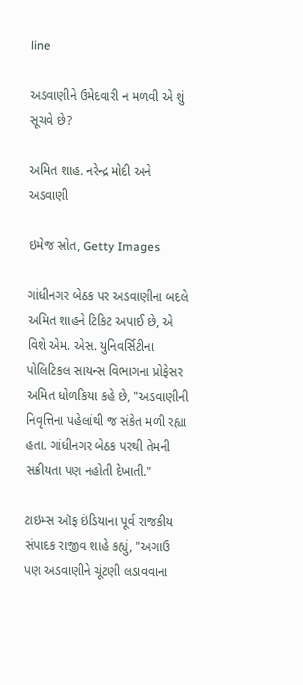line

અડવાણીને ઉમેદવારી ન મળવી એ શું સૂચવે છે?

અમિત શાહ. નરેન્દ્ર મોદી અને અડવાણી

ઇમેજ સ્રોત, Getty Images

ગાંધીનગર બેઠક પર અડવાણીના બદલે અમિત શાહને ટિકિટ અપાઈ છે, એ વિશે એમ. એસ. યુનિવર્સિટીના પોલિટિકલ સાયન્સ વિભાગના પ્રોફેસર અમિત ધોળકિયા કહે છે, "અડવાણીની નિવૃત્તિના પહેલાંથી જ સંકેત મળી રહ્યા હતા. ગાંધીનગર બેઠક પરથી તેમની સક્રીયતા પણ નહોતી દેખાતી."

ટાઇમ્સ ઑફ ઇંડિયાના પૂર્વ રાજકીય સંપાદક રાજીવ શાહે કહ્યું, "અગાઉ પણ અડવાણીને ચૂંટણી લડાવવાના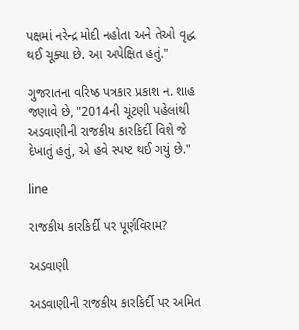પક્ષમાં નરેન્દ્ર મોદી નહોતા અને તેઓ વૃદ્ધ થઈ ચૂક્યા છે. આ અપેક્ષિત હતું."

ગુજરાતના વરિષ્ઠ પત્રકાર પ્રકાશ ન. શાહ જણાવે છે, "2014ની ચૂંટણી પહેલાંથી અડવાણીની રાજકીય કારકિર્દી વિશે જે દેખાતું હતું, એ હવે સ્પષ્ટ થઈ ગયું છે."

line

રાજકીય કારકિર્દી પર પૂર્ણવિરામ?

અડવાણી

અડવાણીની રાજકીય કારકિર્દી પર અમિત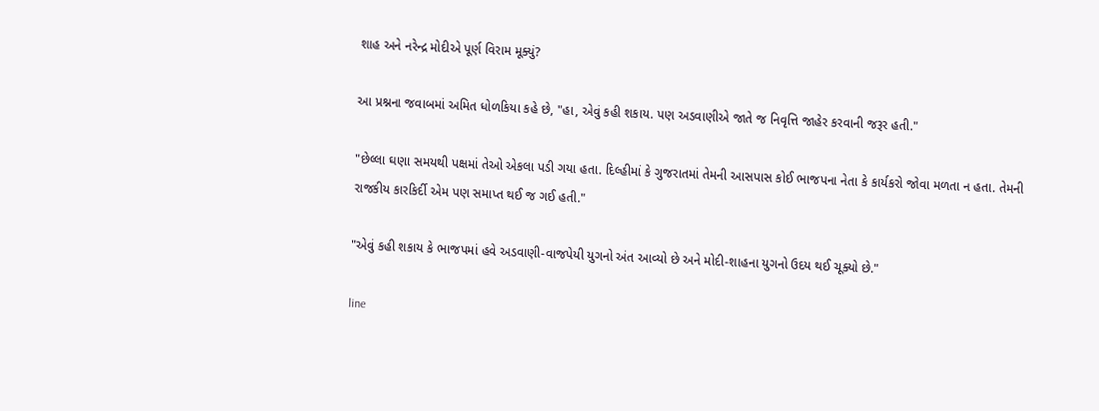શાહ અને નરેન્દ્ર મોદીએ પૂર્ણ વિરામ મૂક્યું?

આ પ્રશ્નના જવાબમાં અમિત ધોળકિયા કહે છે, "હા, એવું કહી શકાય. પણ અડવાણીએ જાતે જ નિવૃત્તિ જાહેર કરવાની જરૂર હતી."

"છેલ્લા ઘણા સમયથી પક્ષમાં તેઓ એકલા પડી ગયા હતા. દિલ્હીમાં કે ગુજરાતમાં તેમની આસપાસ કોઈ ભાજપના નેતા કે કાર્યકરો જોવા મળતા ન હતા. તેમની રાજકીય કારકિર્દી એમ પણ સમાપ્ત થઈ જ ગઈ હતી."

"એવું કહી શકાય કે ભાજપમાં હવે અડવાણી-વાજપેયી યુગનો અંત આવ્યો છે અને મોદી-શાહના યુગનો ઉદય થઈ ચૂક્યો છે."

line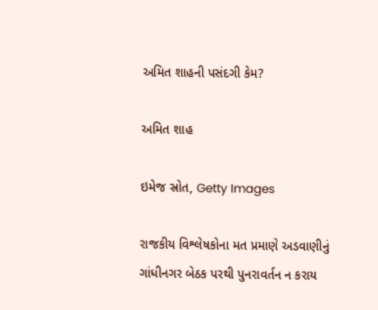અમિત શાહની પસંદગી કેમ?

અમિત શાહ

ઇમેજ સ્રોત, Getty Images

રાજકીય વિશ્લેષકોના મત પ્રમાણે અડવાણીનું ગાંધીનગર બેઠક પરથી પુનરાવર્તન ન કરાય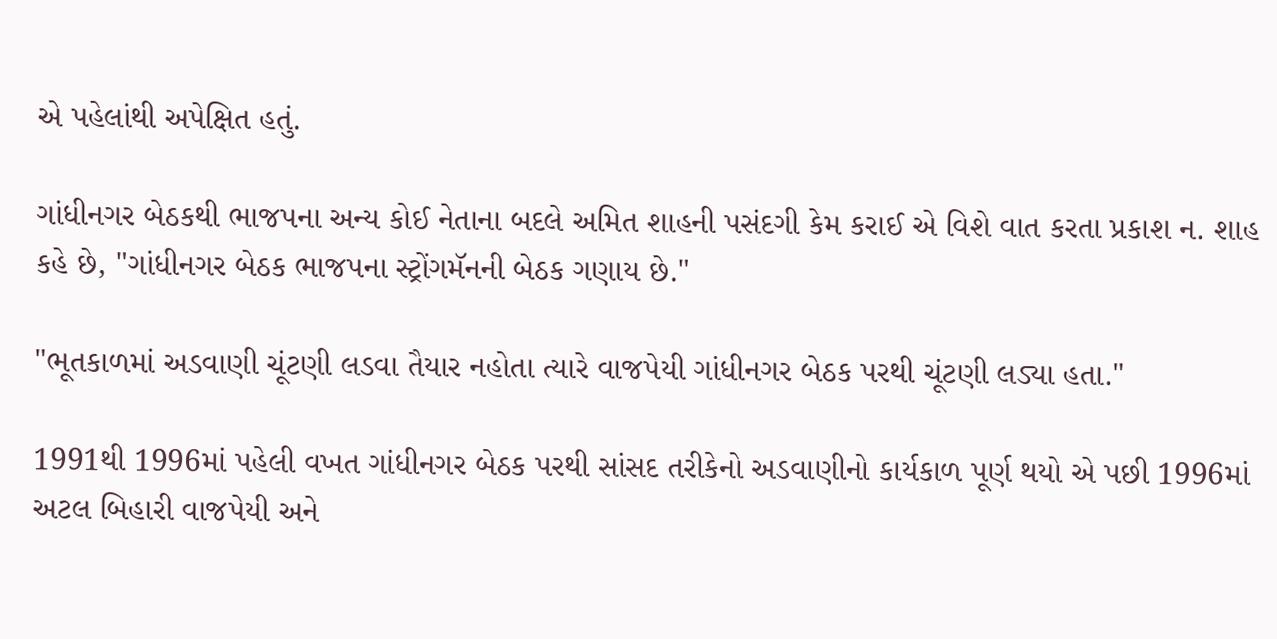એ પહેલાંથી અપેક્ષિત હતું.

ગાંધીનગર બેઠકથી ભાજપના અન્ય કોઈ નેતાના બદલે અમિત શાહની પસંદગી કેમ કરાઈ એ વિશે વાત કરતા પ્રકાશ ન. શાહ કહે છે, "ગાંધીનગર બેઠક ભાજપના સ્ટ્રોંગમૅનની બેઠક ગણાય છે."

"ભૂતકાળમાં અડવાણી ચૂંટણી લડવા તૈયાર નહોતા ત્યારે વાજપેયી ગાંધીનગર બેઠક પરથી ચૂંટણી લડ્યા હતા."

1991થી 1996માં પહેલી વખત ગાંધીનગર બેઠક પરથી સાંસદ તરીકેનો અડવાણીનો કાર્યકાળ પૂર્ણ થયો એ પછી 1996માં અટલ બિહારી વાજપેયી અને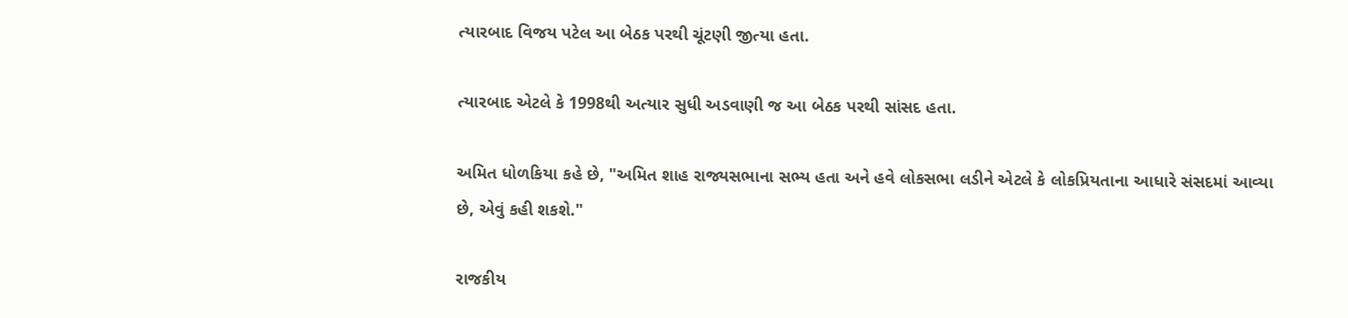ત્યારબાદ વિજય પટેલ આ બેઠક પરથી ચૂંટણી જીત્યા હતા.

ત્યારબાદ એટલે કે 1998થી અત્યાર સુધી અડવાણી જ આ બેઠક પરથી સાંસદ હતા.

અમિત ધોળકિયા કહે છે, "અમિત શાહ રાજ્યસભાના સભ્ય હતા અને હવે લોકસભા લડીને એટલે કે લોકપ્રિયતાના આધારે સંસદમાં આવ્યા છે, એવું કહી શકશે."

રાજકીય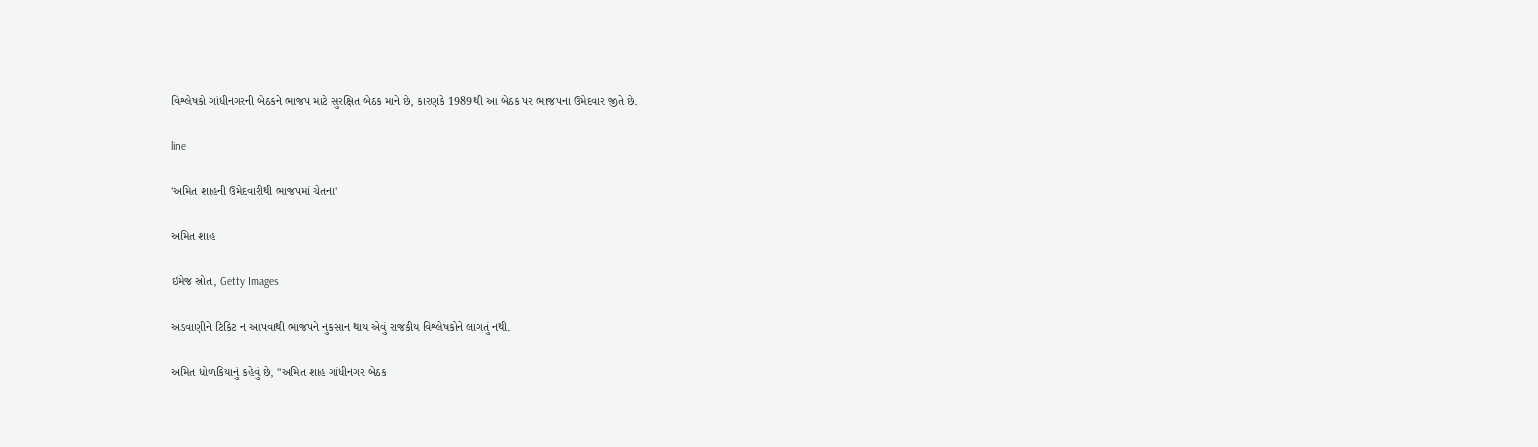વિશ્લેષકો ગાંધીનગરની બેઠકને ભાજપ માટે સુરક્ષિત બેઠક માને છે, કારણકે 1989થી આ બેઠક પર ભાજપના ઉમેદવાર જીતે છે.

line

'અમિત શાહની ઉમેદવારીથી ભાજપમાં ચેતના'

અમિત શાહ

ઇમેજ સ્રોત, Getty Images

અડવાણીને ટિકિટ ન આપવાથી ભાજપને નુકસાન થાય એવું રાજકીય વિશ્લેષકોને લાગતું નથી.

અમિત ધોળકિયાનું કહેવું છે, "અમિત શાહ ગાંધીનગર બેઠક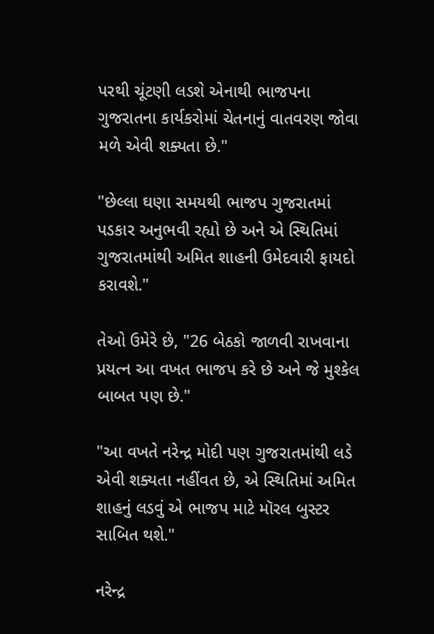પરથી ચૂંટણી લડશે એનાથી ભાજપના ગુજરાતના કાર્યકરોમાં ચેતનાનું વાતવરણ જોવા મળે એવી શક્યતા છે."

"છેલ્લા ઘણા સમયથી ભાજપ ગુજરાતમાં પડકાર અનુભવી રહ્યો છે અને એ સ્થિતિમાં ગુજરાતમાંથી અમિત શાહની ઉમેદવારી ફાયદો કરાવશે."

તેઓ ઉમેરે છે, "26 બેઠકો જાળવી રાખવાના પ્રયત્ન આ વખત ભાજપ કરે છે અને જે મુશ્કેલ બાબત પણ છે."

"આ વખતે નરેન્દ્ર મોદી પણ ગુજરાતમાંથી લડે એવી શક્યતા નહીંવત છે, એ સ્થિતિમાં અમિત શાહનું લડવું એ ભાજપ માટે મૉરલ બુસ્ટર સાબિત થશે."

નરેન્દ્ર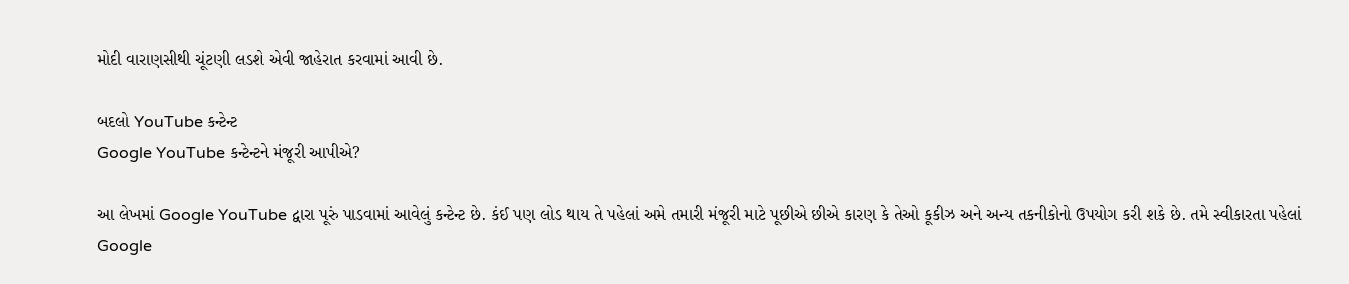મોદી વારાણસીથી ચૂંટણી લડશે એવી જાહેરાત કરવામાં આવી છે.

બદલો YouTube કન્ટેન્ટ
Google YouTube કન્ટેન્ટને મંજૂરી આપીએ?

આ લેખમાં Google YouTube દ્વારા પૂરું પાડવામાં આવેલું કન્ટેન્ટ છે. કંઈ પણ લોડ થાય તે પહેલાં અમે તમારી મંજૂરી માટે પૂછીએ છીએ કારણ કે તેઓ કૂકીઝ અને અન્ય તકનીકોનો ઉપયોગ કરી શકે છે. તમે સ્વીકારતા પહેલાં Google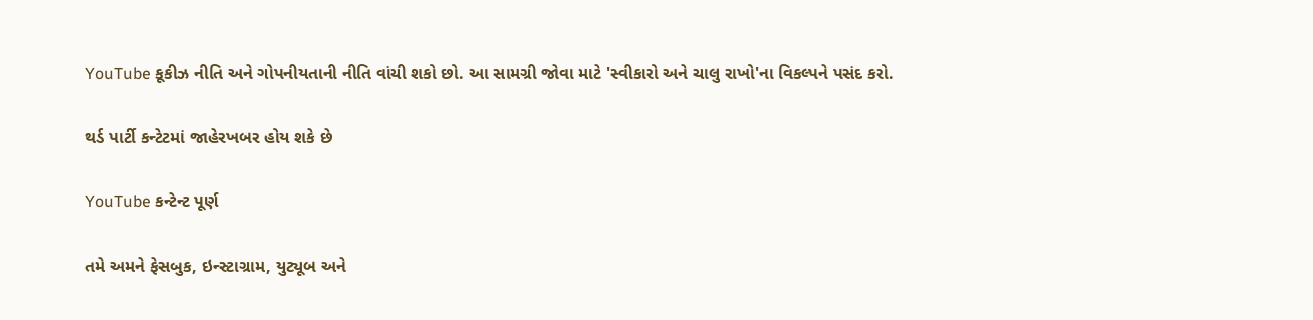YouTube કૂકીઝ નીતિ અને ગોપનીયતાની નીતિ વાંચી શકો છો. આ સામગ્રી જોવા માટે 'સ્વીકારો અને ચાલુ રાખો'ના વિકલ્પને પસંદ કરો.

થર્ડ પાર્ટી કન્ટેટમાં જાહેરખબર હોય શકે છે

YouTube કન્ટેન્ટ પૂર્ણ

તમે અમને ફેસબુક, ઇન્સ્ટાગ્રામ, યુટ્યૂબ અને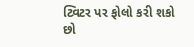ટ્વિટર પર ફોલો કરી શકો છો